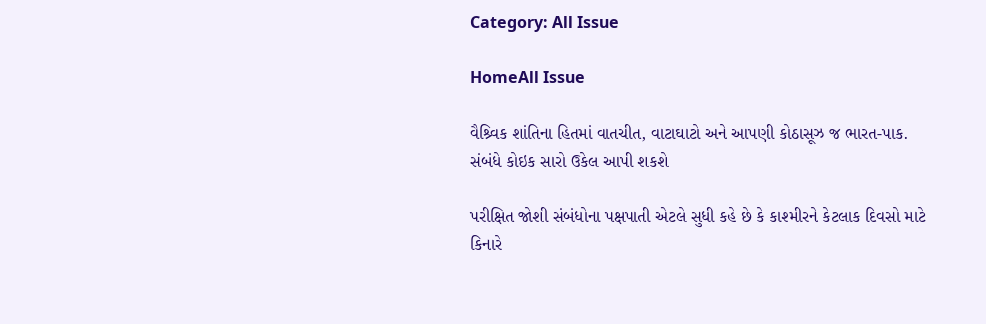Category: All Issue

HomeAll Issue

વૈશ્ર્વિક શાંતિના હિતમાં વાતચીત, વાટાઘાટો અને આપણી કોઠાસૂઝ જ ભારત-પાક. સંબંધે કોઇક સારો ઉકેલ આપી શકશે

પરીક્ષિત જોશી સંબંધોના પક્ષપાતી એટલે સુધી કહે છે કે કાશ્મીરને કેટલાક દિવસો માટે કિનારે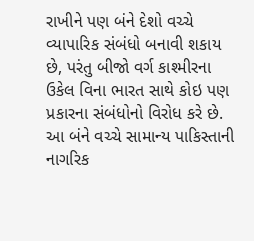રાખીને પણ બંને દેશો વચ્ચે વ્યાપારિક સંબંધો બનાવી શકાય છે, પરંતુ બીજો વર્ગ કાશ્મીરના ઉકેલ વિના ભારત સાથે કોઇ પણ પ્રકારના સંબંધોનો વિરોધ કરે છે. આ બંને વચ્ચે સામાન્ય પાકિસ્તાની નાગરિક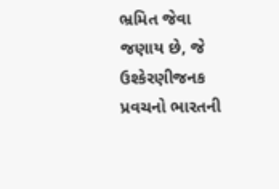ભ્રમિત જેવા જણાય છે, જે ઉશ્કેરણીજનક પ્રવચનો ભારતની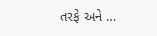તરફે અને …